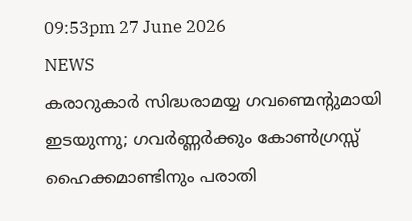09:53pm 27 June 2026
NEWS
കരാറുകാർ സിദ്ധരാമയ്യ ഗവണ്മെന്റുമായി ഇടയുന്നു; ഗവർണ്ണർക്കും കോൺഗ്രസ്സ് ഹൈക്കമാണ്ടിനും പരാതി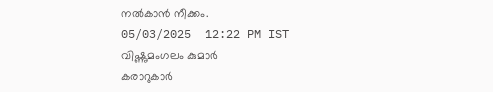നൽകാൻ നീക്കം.
05/03/2025  12:22 PM IST
വിഷ്ണുമംഗലം കുമാർ
കരാറുകാർ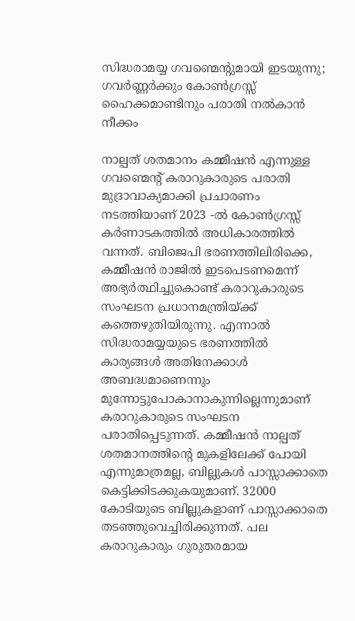സിദ്ധരാമയ്യ ഗവണ്മെന്റുമായി ഇടയുന്നു; ഗവർണ്ണർക്കും കോൺഗ്രസ്സ് ഹൈക്കമാണ്ടിനും പരാതി നൽകാൻ നീക്കം

നാല്പത് ശതമാനം കമ്മീഷൻ എന്നുള്ള ഗവണ്മെന്റ് കരാറുകാരുടെ പരാതി മുദ്രാവാക്യമാക്കി പ്രചാരണം നടത്തിയാണ് 2023 -ൽ കോൺഗ്രസ്സ് കർണാടകത്തിൽ അധികാരത്തിൽ വന്നത്. ബിജെപി ഭരണത്തിലിരിക്കെ, കമ്മീഷൻ രാജിൽ ഇടപെടണമെന്ന് അഭ്യർത്ഥിച്ചുകൊണ്ട് കരാറുകാരുടെ സംഘടന പ്രധാനമന്ത്രിയ്ക്ക് കത്തെഴുതിയിരുന്നു. എന്നാൽ സിദ്ധരാമയ്യയുടെ ഭരണത്തിൽ കാര്യങ്ങൾ അതിനേക്കാൾ അബദ്ധമാണെന്നും മുന്നോട്ടുപോകാനാകുന്നില്ലെന്നുമാണ് കരാറുകാരുടെ സംഘടന പരാതിപ്പെടുന്നത്. കമ്മീഷൻ നാല്പത് ശതമാനത്തിന്റെ മുകളിലേക്ക് പോയി എന്നുമാത്രമല്ല, ബില്ലുകൾ പാസ്സാക്കാതെ കെട്ടിക്കിടക്കുകയുമാണ്. 32000 കോടിയുടെ ബില്ലുകളാണ് പാസ്സാക്കാതെ തടഞ്ഞുവെച്ചിരിക്കുന്നത്. പല കരാറുകാരും ഗുരുതരമായ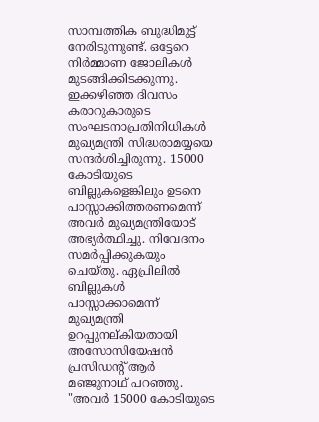സാമ്പത്തിക ബുദ്ധിമുട്ട് നേരിടുന്നുണ്ട്. ഒട്ടേറെ നിർമ്മാണ ജോലികൾ മുടങ്ങിക്കിടക്കുന്നു. ഇക്കഴിഞ്ഞ ദിവസം കരാറുകാരുടെ സംഘടനാപ്രതിനിധികൾ മുഖ്യമന്ത്രി സിദ്ധരാമയ്യയെ സന്ദർശിച്ചിരുന്നു. 15000 കോടിയുടെ ബില്ലുകളെങ്കിലും ഉടനെ പാസ്സാക്കിത്തരണമെന്ന് അവർ മുഖ്യമന്ത്രിയോട് അഭ്യർത്ഥിച്ചു. നിവേദനം സമർപ്പിക്കുകയും ചെയ്തു. ഏപ്രിലിൽ ബില്ലുകൾ പാസ്സാക്കാമെന്ന് മുഖ്യമന്ത്രി ഉറപ്പുനല്കിയതായി അസോസിയേഷൻ പ്രസിഡന്റ് ആർ മഞ്ജുനാഥ് പറഞ്ഞു.  "അവർ 15000 കോടിയുടെ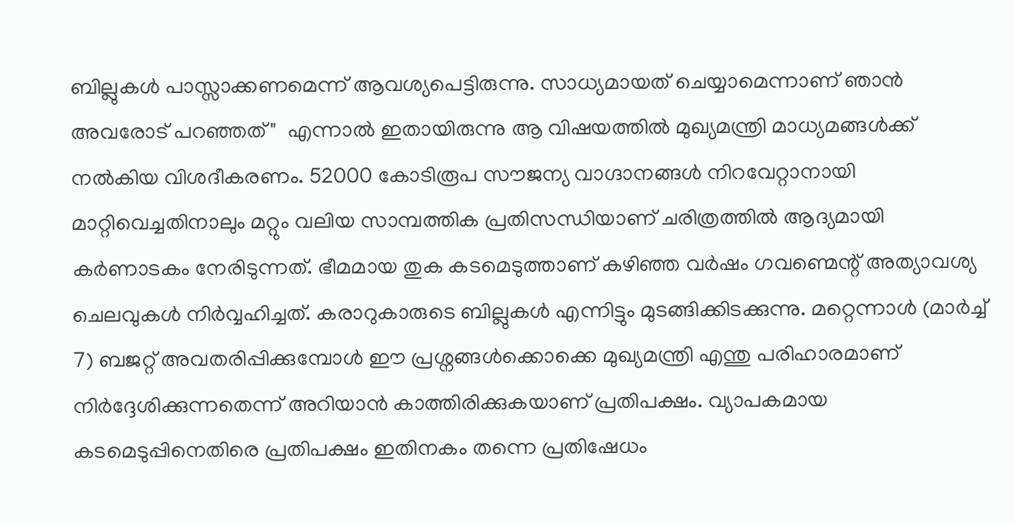ബില്ലുകൾ പാസ്സാക്കണമെന്ന് ആവശ്യപെട്ടിരുന്നു. സാധ്യമായത് ചെയ്യാമെന്നാണ് ഞാൻ അവരോട് പറഞ്ഞത്"  എന്നാൽ ഇതായിരുന്നു ആ വിഷയത്തിൽ മുഖ്യമന്ത്രി മാധ്യമങ്ങൾക്ക് നൽകിയ വിശദീകരണം. 52000 കോടിരൂപ സൗജന്യ വാഗ്ദാനങ്ങൾ നിറവേറ്റാനായി മാറ്റിവെച്ചതിനാലും മറ്റും വലിയ സാമ്പത്തിക പ്രതിസന്ധിയാണ് ചരിത്രത്തിൽ ആദ്യമായി കർണാടകം നേരിടുന്നത്. ഭീമമായ തുക കടമെടുത്താണ് കഴിഞ്ഞ വർഷം ഗവണ്മെന്റ് അത്യാവശ്യ ചെലവുകൾ നിർവ്വഹിച്ചത്. കരാറുകാരുടെ ബില്ലുകൾ എന്നിട്ടും മുടങ്ങിക്കിടക്കുന്നു. മറ്റെന്നാൾ (മാർച്ച്‌ 7) ബജറ്റ് അവതരിപ്പിക്കുമ്പോൾ ഈ പ്രശ്നങ്ങൾക്കൊക്കെ മുഖ്യമന്ത്രി എന്തു പരിഹാരമാണ് നിർദ്ദേശിക്കുന്നതെന്ന് അറിയാൻ കാത്തിരിക്കുകയാണ് പ്രതിപക്ഷം. വ്യാപകമായ കടമെടുപ്പിനെതിരെ പ്രതിപക്ഷം ഇതിനകം തന്നെ പ്രതിഷേധം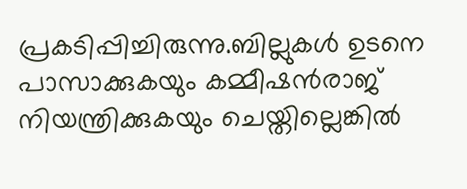പ്രകടിപ്പിച്ചിരുന്നു.ബില്ലുകൾ ഉടനെ പാസാക്കുകയും കമ്മീഷൻരാജ് നിയന്ത്രിക്കുകയും ചെയ്തില്ലെങ്കിൽ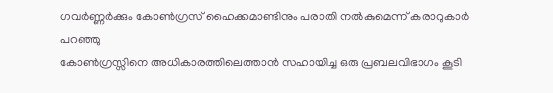ഗവർണ്ണർക്കും കോൺഗ്രസ് ഹൈക്കമാണ്ടിനും പരാതി നൽകുമെന്ന് കരാറുകാർ പറഞ്ഞു
കോൺഗ്രസ്സിനെ അധികാരത്തിലെത്താൻ സഹായിച്ച ഒരു പ്രബലവിഭാഗം കൂടി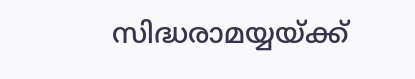സിദ്ധരാമയ്യയ്ക്ക്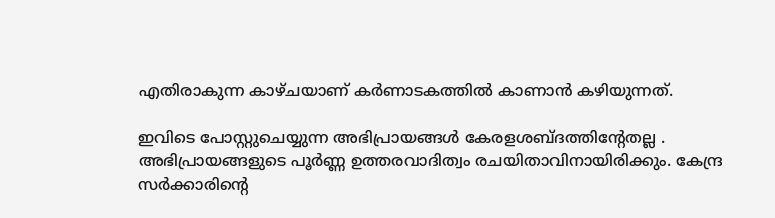എതിരാകുന്ന കാഴ്ചയാണ് കർണാടകത്തിൽ കാണാൻ കഴിയുന്നത്.

ഇവിടെ പോസ്റ്റുചെയ്യുന്ന അഭിപ്രായങ്ങള്‍ കേരളശബ്‌ദത്തിന്റേതല്ല . അഭിപ്രായങ്ങളുടെ പൂര്‍ണ്ണ ഉത്തരവാദിത്വം രചയിതാവിനായിരിക്കും. കേന്ദ്ര സർക്കാരിന്റെ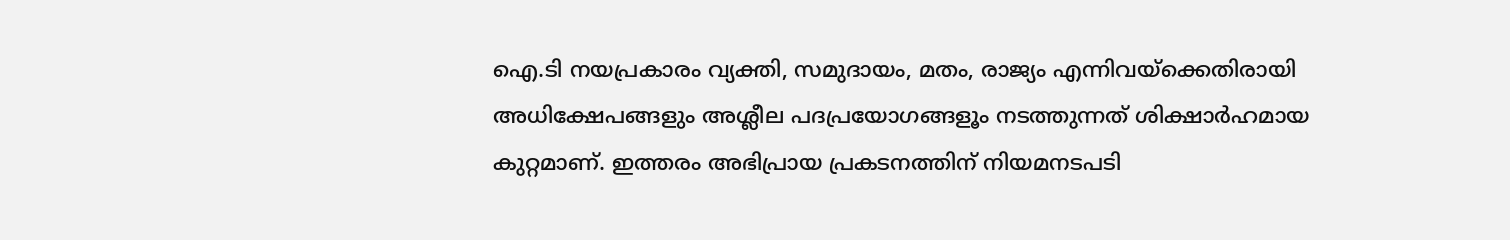ഐ.ടി നയപ്രകാരം വ്യക്തി, സമുദായം, മതം, രാജ്യം എന്നിവയ്ക്കെതിരായി അധിക്ഷേപങ്ങളും അശ്ലീല പദപ്രയോഗങ്ങളൂം നടത്തുന്നത് ശിക്ഷാര്‍ഹമായ കുറ്റമാണ്. ഇത്തരം അഭിപ്രായ പ്രകടനത്തിന് നിയമനടപടി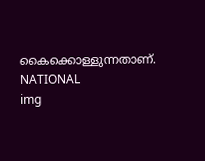കൈക്കൊള്ളുന്നതാണ്.
NATIONAL
img